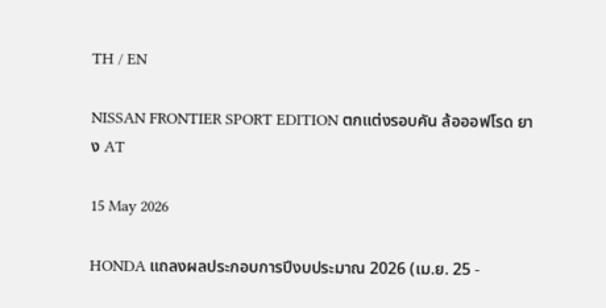TH / EN

NISSAN FRONTIER SPORT EDITION ตกแต่งรอบคัน ล้อออฟโรด ยาง AT

15 May 2026

HONDA แถลงผลประกอบการปีงบประมาณ 2026 (เม.ย. 25 -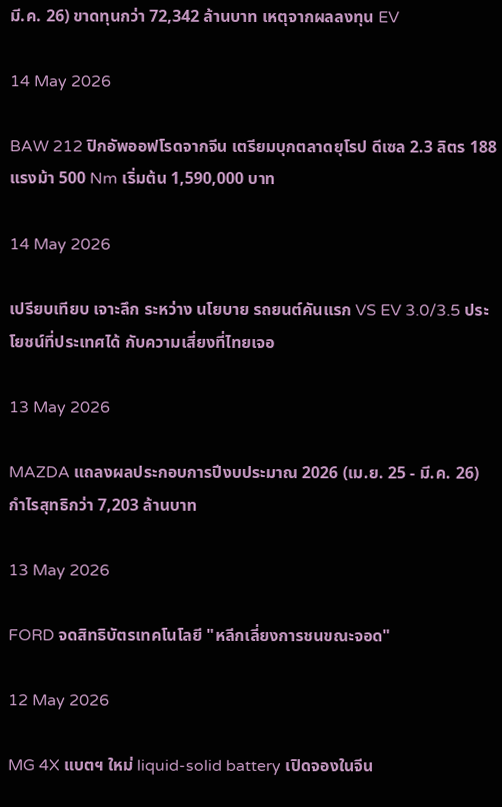มี.ค. 26) ขาดทุนกว่า 72,342 ล้านบาท เหตุจากผลลงทุน EV

14 May 2026

BAW 212 ปิกอัพออฟโรดจากจีน เตรียมบุกตลาดยุโรป ดีเซล 2.3 ลิตร 188 แรงม้า 500 Nm เริ่มต้น 1,590,000 บาท

14 May 2026

เปรียบเทียบ เจาะลึก ระหว่าง นโยบาย รถยนต์คันแรก VS EV 3.0/3.5 ประโยชน์ที่ประเทศได้ กับความเสี่ยงที่ไทยเจอ

13 May 2026

MAZDA แถลงผลประกอบการปีงบประมาณ 2026 (เม.ย. 25 - มี.ค. 26) กำไรสุทธิกว่า 7,203 ล้านบาท

13 May 2026

FORD จดสิทธิบัตรเทคโนโลยี "หลีกเลี่ยงการชนขณะจอด"

12 May 2026

MG 4X แบตฯ ใหม่ liquid-solid battery เปิดจองในจีน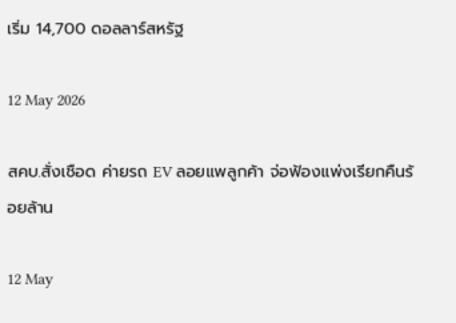เริ่ม 14,700 ดอลลาร์สหรัฐ

12 May 2026

สคบ.สั่งเชือด ค่ายรถ EV ลอยแพลูกค้า จ่อฟ้องแพ่งเรียกคืนร้อยล้าน

12 May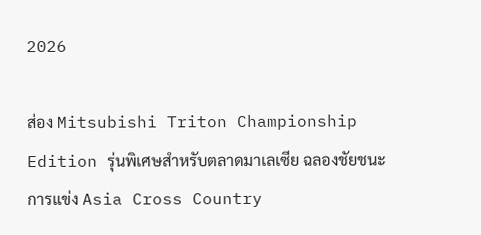2026

ส่อง Mitsubishi Triton Championship Edition รุ่นพิเศษสำหรับตลาดมาเลเซีย ฉลองชัยชนะการแข่ง Asia Cross Country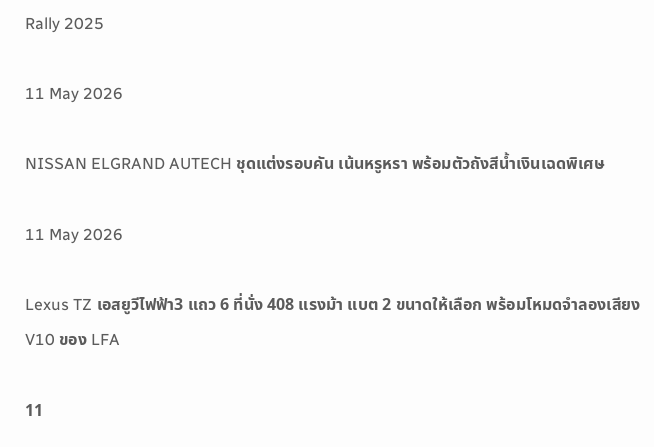Rally 2025

11 May 2026

NISSAN ELGRAND AUTECH ชุดแต่งรอบคัน เน้นหรูหรา พร้อมตัวถังสีน้ำเงินเฉดพิเศษ

11 May 2026

Lexus TZ เอสยูวีไฟฟ้า3 แถว 6 ที่นั่ง 408 แรงม้า แบต 2 ขนาดให้เลือก พร้อมโหมดจำลองเสียง V10 ของ LFA

11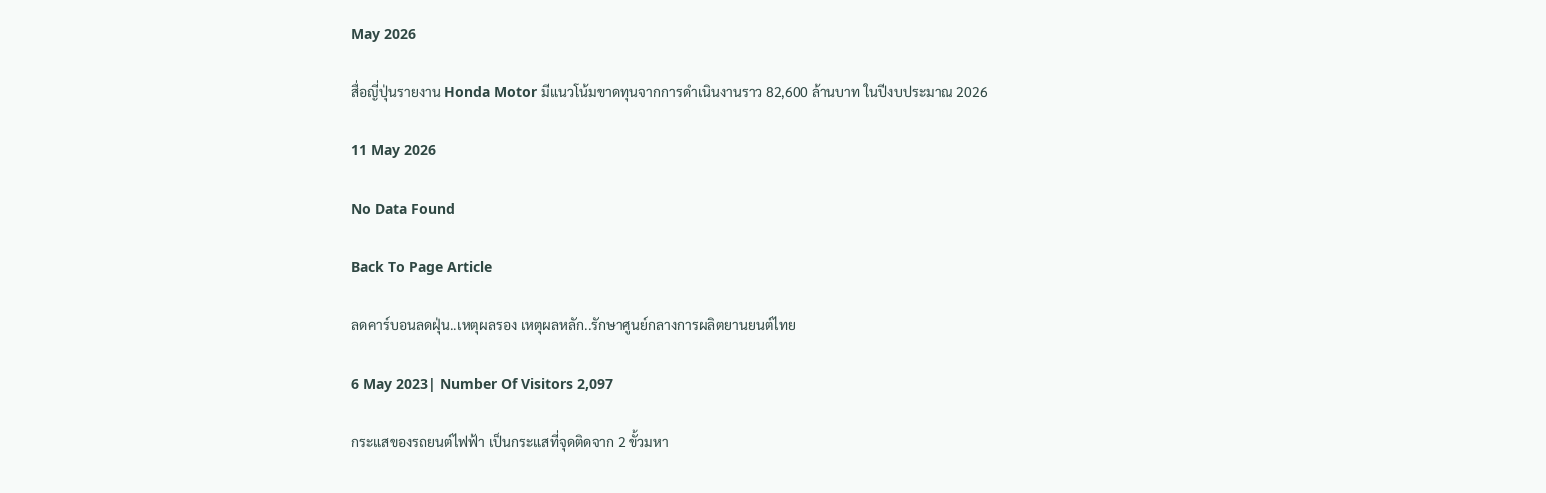May 2026

สื่อญี่ปุ่นรายงาน Honda Motor มีแนวโน้มขาดทุนจากการดำเนินงานราว 82,600 ล้านบาท ในปีงบประมาณ 2026

11 May 2026

No Data Found

Back To Page Article

ลดคาร์บอนลดฝุ่น..เหตุผลรอง เหตุผลหลัก..รักษาศูนย์กลางการผลิตยานยนต์ไทย

6 May 2023| Number Of Visitors 2,097

กระแสของรถยนต์ไฟฟ้า เป็นกระแสที่จุดติดจาก 2 ขั้วมหา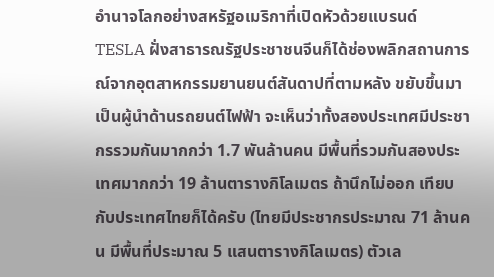อำนาจโลกอย่างสหรัฐอเมริกาที่เปิดหัวด้วยแบรนด์ TESLA ฝั่งสาธารณรัฐประชาชนจีนก็ได้ช่องพลิกสถานการณ์จากอุตสาหกรรมยานยนต์สันดาปที่ตามหลัง ขยับขึ้นมาเป็นผู้นำด้านรถยนต์ไฟฟ้า จะเห็นว่าทั้งสองประเทศมีประชากรรวมกันมากกว่า 1.7 พันล้านคน มีพื้นที่รวมกันสองประเทศมากกว่า 19 ล้านตารางกิโลเมตร ถ้านึกไม่ออก เทียบกับประเทศไทยก็ได้ครับ (ไทยมีประชากรประมาณ 71 ล้านคน มีพื้นที่ประมาณ 5 แสนตารางกิโลเมตร) ตัวเล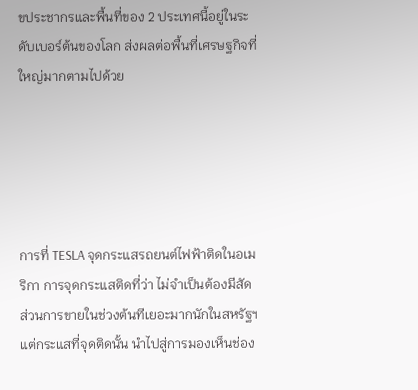ขประชากรและพื้นที่ของ 2 ประเทศนี้อยู่ในระดับเบอร์ต้นของโลก ส่งผลต่อพื้นที่เศรษฐกิจที่ใหญ่มากตามไปด้วย





การที่ TESLA จุดกระแสรถยนต์ไฟฟ้าติดในอเมริกา การจุดกระแสติดที่ว่า ไม่จำเป็นต้องมีสัดส่วนการขายในช่วงต้นทีเยอะมากนักในสหรัฐฯ แต่กระแสที่จุดติดนั้น นำไปสู่การมองเห็นช่อง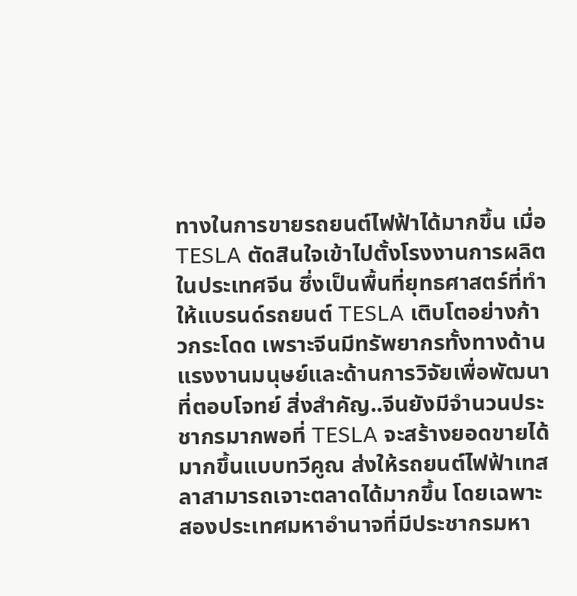ทางในการขายรถยนต์ไฟฟ้าได้มากขึ้น เมื่อ TESLA ตัดสินใจเข้าไปตั้งโรงงานการผลิตในประเทศจีน ซึ่งเป็นพื้นที่ยุทธศาสตร์ที่ทำให้แบรนด์รถยนต์ TESLA เติบโตอย่างก้าวกระโดด เพราะจีนมีทรัพยากรทั้งทางด้านแรงงานมนุษย์และด้านการวิจัยเพื่อพัฒนาที่ตอบโจทย์ สิ่งสำคัญ..จีนยังมีจำนวนประชากรมากพอที่ TESLA จะสร้างยอดขายได้มากขึ้นแบบทวีคูณ ส่งให้รถยนต์ไฟฟ้าเทสลาสามารถเจาะตลาดได้มากขึ้น โดยเฉพาะสองประเทศมหาอำนาจที่มีประชากรมหา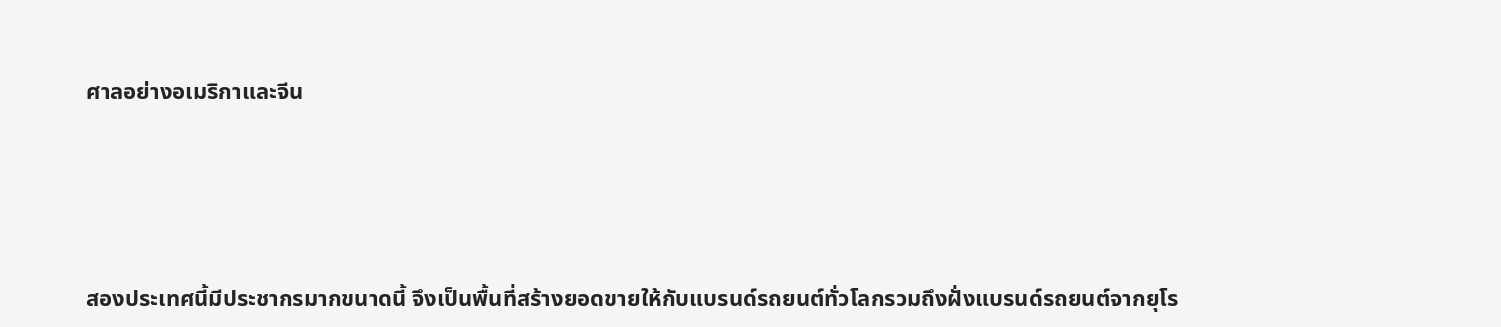ศาลอย่างอเมริกาและจีน





สองประเทศนี้มีประชากรมากขนาดนี้ จึงเป็นพื้นที่สร้างยอดขายให้กับแบรนด์รถยนต์ทั่วโลกรวมถึงฝั่งแบรนด์รถยนต์จากยุโร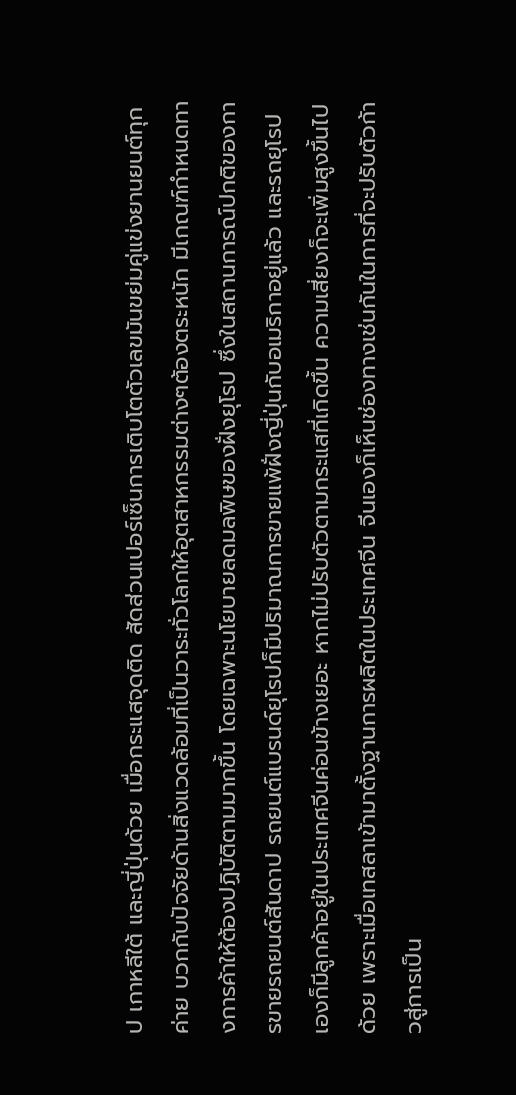ป เกาหลีใต้ และญี่ปุ่นด้วย เมื่อกระแสจุดติด สัดส่วนเปอร์เซ็นการเติบโตตัวเลขมันขย่มคู่แข่งยานยนต์ทุกค่าย บวกกับปัจจัยด้านสิ่งแวดล้อมที่เป็นวาระทั่วโลกให้อุตสาหกรรมต่างๆต้องตระหนัก มีเกณฑ์กำหนดทางการค้าให้ต้องปฏิบัติตามมากขึ้น โดยเฉพาะนโยบายลดมลพิษของฝั่งยุโรป ซึ่งในสถานการณ์ปกติของการขายรถยนต์สันดาป รถยนต์แบรนด์ยุโรปก็มีปริมาณการขายแพ้ฝั่งญี่ปุ่นกับอเมริกาอยู่แล้ว และรถยุโรปเองก็มีลูกค้าอยู่ในประเทศจีนค่อนข้างเยอะ หากไม่ปรับตัวตามกระแสที่เกิดขึ้น ความเสี่ยงก็จะเพิ่มสูงขึ้นไปด้วย เพราะเมื่อเทสลาเข้ามาตั้งฐานการผลิตในประเทศจีน จีนเองก็เห็นช่องทางเช่นกันในการที่จะปรับตัวก้าวสู่การเป็น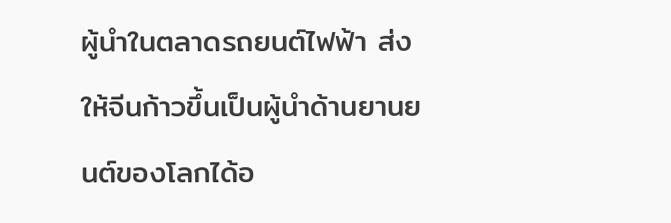ผู้นำในตลาดรถยนต์ไฟฟ้า ส่งให้จีนก้าวขึ้นเป็นผู้นำด้านยานยนต์ของโลกได้อ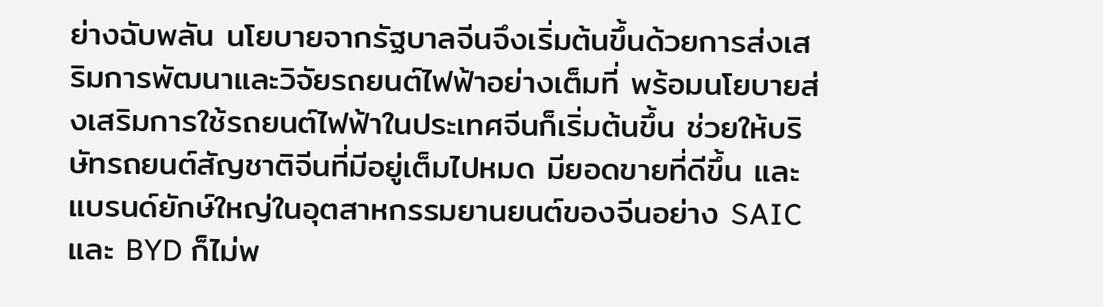ย่างฉับพลัน นโยบายจากรัฐบาลจีนจึงเริ่มต้นขึ้นด้วยการส่งเสริมการพัฒนาและวิจัยรถยนต์ไฟฟ้าอย่างเต็มที่ พร้อมนโยบายส่งเสริมการใช้รถยนต์ไฟฟ้าในประเทศจีนก็เริ่มต้นขึ้น ช่วยให้บริษัทรถยนต์สัญชาติจีนที่มีอยู่เต็มไปหมด มียอดขายที่ดีขึ้น และแบรนด์ยักษ์ใหญ่ในอุตสาหกรรมยานยนต์ของจีนอย่าง SAIC และ BYD ก็ไม่พ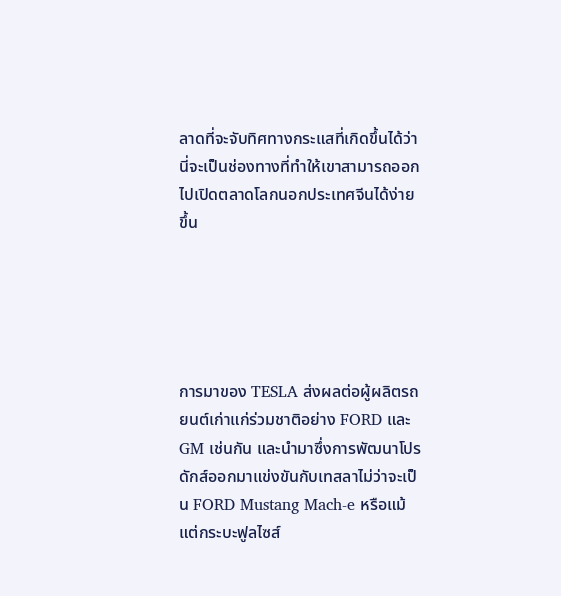ลาดที่จะจับทิศทางกระแสที่เกิดขึ้นได้ว่า นี่จะเป็นช่องทางที่ทำให้เขาสามารถออกไปเปิดตลาดโลกนอกประเทศจีนได้ง่ายขึ้น





การมาของ TESLA ส่งผลต่อผู้ผลิตรถยนต์เก่าแก่ร่วมชาติอย่าง FORD และ GM เช่นกัน และนำมาซึ่งการพัฒนาโปรดักส์ออกมาแข่งขันกับเทสลาไม่ว่าจะเป็น FORD Mustang Mach-e หรือแม้แต่กระบะฟูลไซส์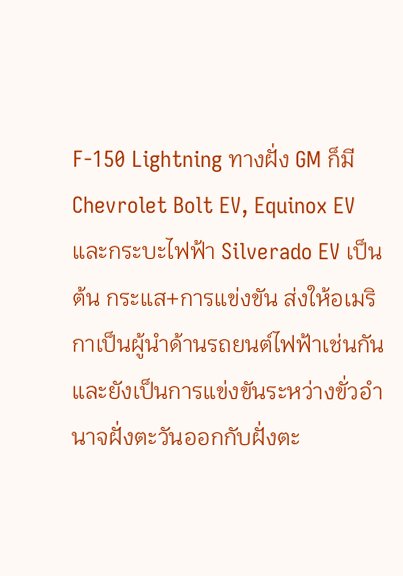F-150 Lightning ทางฝั่ง GM ก็มี Chevrolet Bolt EV, Equinox EV และกระบะไฟฟ้า Silverado EV เป็นต้น กระแส+การแข่งขัน ส่งให้อเมริกาเป็นผู้นำด้านรถยนต์ไฟฟ้าเช่นกัน และยังเป็นการแข่งขันระหว่างขั่วอำนาจฝั่งตะวันออกกับฝั่งตะ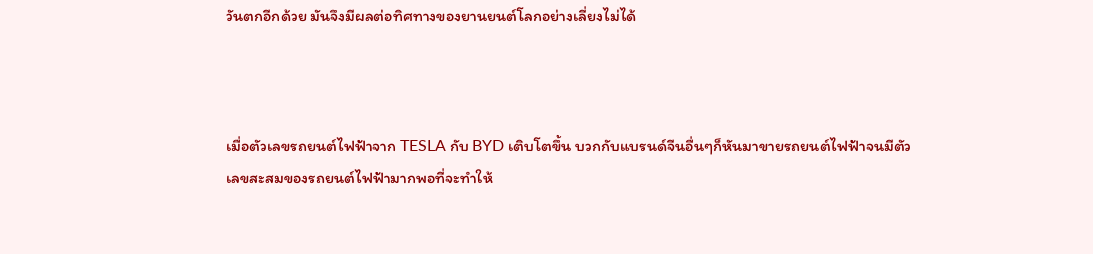วันตกอีกด้วย มันจึงมีผลต่อทิศทางของยานยนต์โลกอย่างเลี่ยงไม่ได้



เมื่อตัวเลขรถยนต์ไฟฟ้าจาก TESLA กับ BYD เติบโตขึ้น บวกกับแบรนด์จีนอื่นๆก็หันมาขายรถยนต์ไฟฟ้าจนมีตัวเลขสะสมของรถยนต์ไฟฟ้ามากพอที่จะทำให้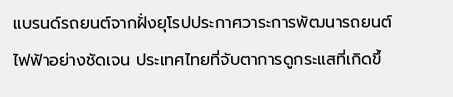แบรนด์รถยนต์จากฝั่งยุโรปประกาศวาระการพัฒนารถยนต์ไฟฟ้าอย่างชัดเจน ประเทศไทยที่จับตาการดูกระแสที่เกิดขึ้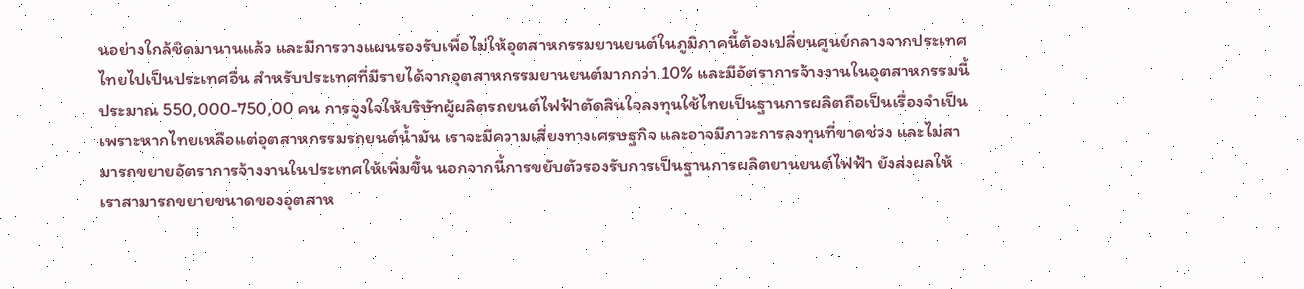นอย่างใกล้ชิดมานานแล้ว และมีการวางแผนรองรับเพื่อไม่ให้อุตสาหกรรมยานยนต์ในภูมิภาคนี้ต้องเปลี่ยนศูนย์กลางจากประเทศไทยไปเป็นประเทศอื่น สำหรับประเทศที่มีรายได้จากอุตสาหกรรมยานยนต์มากกว่า 10% และมีอัตราการจ้างงานในอุตสาหกรรมนี้ประมาณ 550,000-750,00 คน การจูงใจให้บริษัทผู้ผลิตรถยนต์ไฟฟ้าตัดสินใจลงทุนใช้ไทยเป็นฐานการผลิตถือเป็นเรื่องจำเป็น เพราะหากไทยเหลือแต่อุตสาหกรรมรถยนต์น้ำมัน เราจะมีความเสี่ยงทางเศรษฐกิจ และอาจมีภาวะการลงทุนที่ขาดช่วง และไม่สามารถขยายอัตราการจ้างงานในประเทศให้เพิ่มขึ้น นอกจากนี้การขยับตัวรองรับการเป็นฐานการผลิตยานยนต์ไฟฟ้า ยังส่งผลให้เราสามารถขยายขนาดของอุตสาห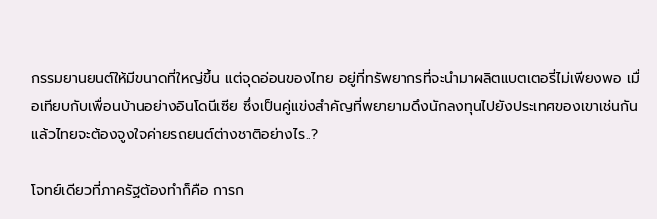กรรมยานยนต์ให้มีขนาดที่ใหญ่ขึ้น แต่จุดอ่อนของไทย อยู่ที่ทรัพยากรที่จะนำมาผลิตแบตเตอรี่ไม่เพียงพอ เมื่อเทียบกับเพื่อนบ้านอย่างอินโดนีเซีย ซึ่งเป็นคู่แข่งสำคัญที่พยายามดึงนักลงทุนไปยังประเทศของเขาเช่นกัน แล้วไทยจะต้องจูงใจค่ายรถยนต์ต่างชาติอย่างไร..?

โจทย์เดียวที่ภาครัฐต้องทำก็คือ การก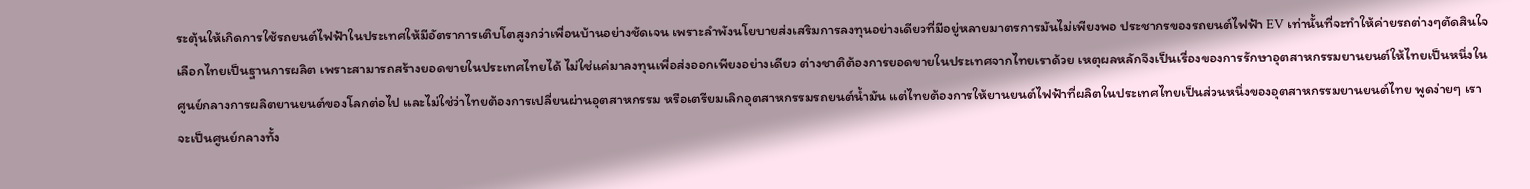ระตุ้นให้เกิดการใช้รถยนต์ไฟฟ้าในประเทศให้มีอัตราการเติบโตสูงกว่าเพื่อนบ้านอย่างชัดเจน เพราะลำพังนโยบายส่งเสริมการลงทุนอย่างเดียวที่มีอยู่หลายมาตรการมันไม่เพียงพอ ประชากรของรถยนต์ไฟฟ้า EV เท่านั้นที่จะทำให้ค่ายรถต่างๆตัดสินใจเลือกไทยเป็นฐานการผลิต เพราะสามารถสร้างยอดขายในประเทศไทยได้ ไม่ใช่แค่มาลงทุนเพื่อส่งออกเพียงอย่างเดียว ต่างชาติต้องการยอดขายในประเทศจากไทยเราด้วย เหตุผลหลักจึงเป็นเรื่องของการรักษาอุตสาหกรรมยานยนต์ให้ไทยเป็นหนึ่งในศูนย์กลางการผลิตยานยนต์ของโลกต่อไป และไม่ใช่ว่าไทยต้องการเปลี่ยนผ่านอุตสาหกรรม หรือเตรียมเลิกอุตสาหกรรมรถยนต์น้ำมัน แต่ไทยต้องการให้ยานยนต์ไฟฟ้าที่ผลิตในประเทศไทยเป็นส่วนหนึ่งของอุตสาหกรรมยานยนต์ไทย พูดง่ายๆ เราจะเป็นศูนย์กลางทั้ง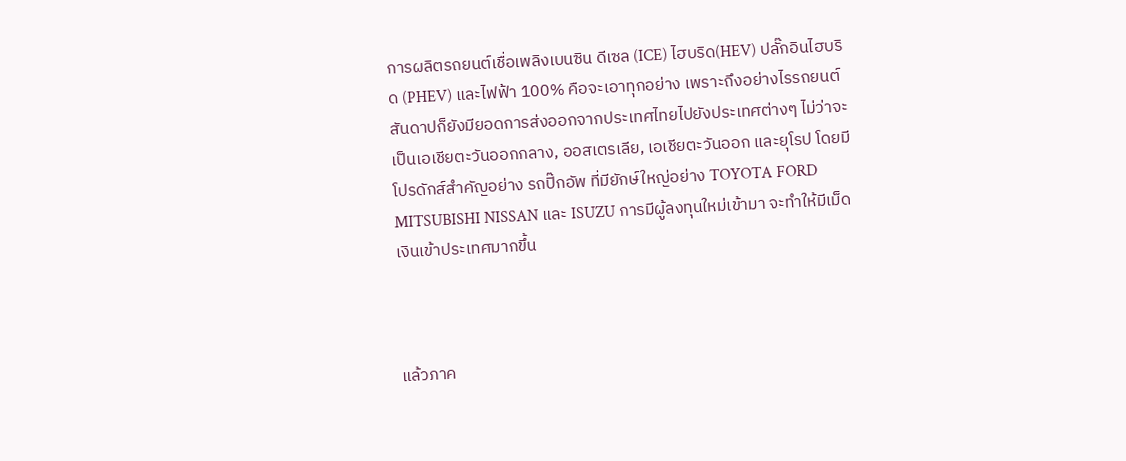การผลิตรถยนต์เชื่อเพลิงเบนซิน ดีเซล (ICE) ไฮบริด(HEV) ปลั๊กอินไฮบริด (PHEV) และไฟฟ้า 100% คือจะเอาทุกอย่าง เพราะถึงอย่างไรรถยนต์สันดาปก็ยังมียอดการส่งออกจากประเทศไทยไปยังประเทศต่างๆ ไม่ว่าจะเป็นเอเชียตะวันออกกลาง, ออสเตรเลีย, เอเชียตะวันออก และยุโรป โดยมีโปรดักส์สำคัญอย่าง รถปิ๊กอัพ ที่มียักษ์ใหญ่อย่าง TOYOTA FORD MITSUBISHI NISSAN และ ISUZU การมีผู้ลงทุนใหม่เข้ามา จะทำให้มีเม็ดเงินเข้าประเทศมากขึ้น



แล้วภาค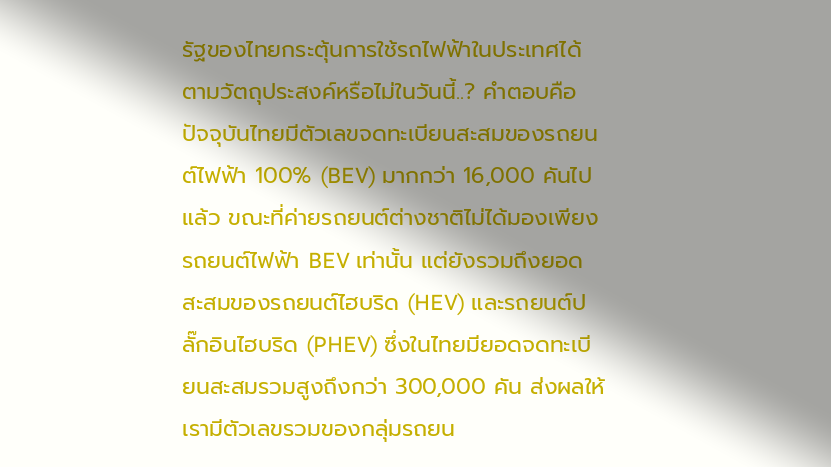รัฐของไทยกระตุ้นการใช้รถไฟฟ้าในประเทศได้ตามวัตถุประสงค์หรือไม่ในวันนี้..? คำตอบคือ ปัจจุบันไทยมีตัวเลขจดทะเบียนสะสมของรถยนต์ไฟฟ้า 100% (BEV) มากกว่า 16,000 คันไปแล้ว ขณะที่ค่ายรถยนต์ต่างชาติไม่ได้มองเพียงรถยนต์ไฟฟ้า BEV เท่านั้น แต่ยังรวมถึงยอดสะสมของรถยนต์ไฮบริด (HEV) และรถยนต์ปลั๊กอินไฮบริด (PHEV) ซึ่งในไทยมียอดจดทะเบียนสะสมรวมสูงถึงกว่า 300,000 คัน ส่งผลให้เรามีตัวเลขรวมของกลุ่มรถยน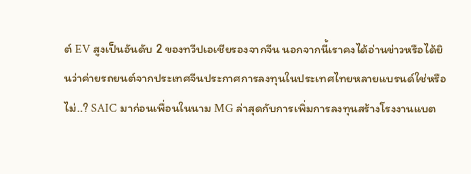ต์ EV สูงเป็นอันดับ 2 ของทวีปเอเชียรองจากจีน นอกจากนี้เราคงได้อ่านข่าวหรือได้ยินว่าค่ายรถยนต์จากประเทศจีนประกาศการลงทุนในประเทศไทยหลายแบรนด์ใช่หรือไม่..? SAIC มาก่อนเพื่อนในนาม MG ล่าสุดกับการเพิ่มการลงทุนสร้างโรงงานแบต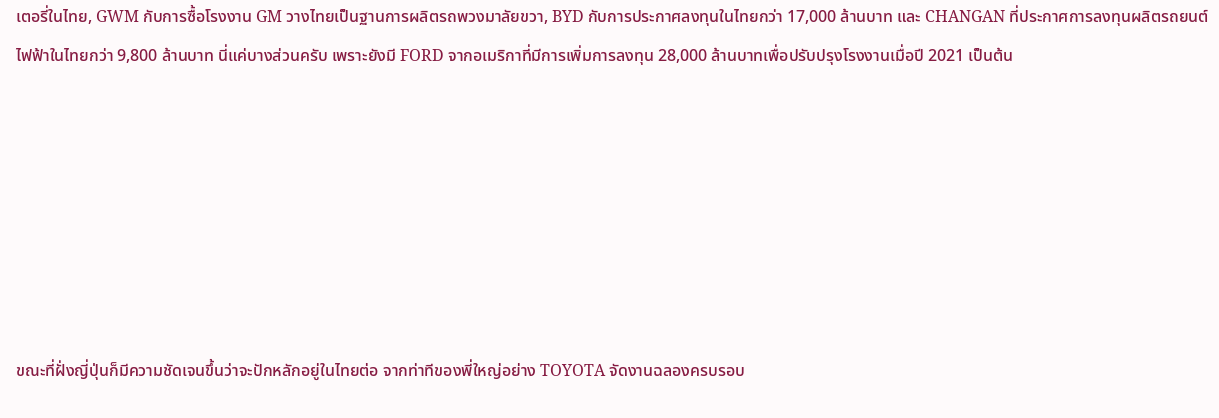เตอรี่ในไทย, GWM กับการซื้อโรงงาน GM วางไทยเป็นฐานการผลิตรถพวงมาลัยขวา, BYD กับการประกาศลงทุนในไทยกว่า 17,000 ล้านบาท และ CHANGAN ที่ประกาศการลงทุนผลิตรถยนต์ไฟฟ้าในไทยกว่า 9,800 ล้านบาท นี่แค่บางส่วนครับ เพราะยังมี FORD จากอเมริกาที่มีการเพิ่มการลงทุน 28,000 ล้านบาทเพื่อปรับปรุงโรงงานเมื่อปี 2021 เป็นต้น







ขณะที่ฝั่งญี่ปุ่นก็มีความชัดเจนขึ้นว่าจะปักหลักอยู่ในไทยต่อ จากท่าทีของพี่ใหญ่อย่าง TOYOTA จัดงานฉลองครบรอบ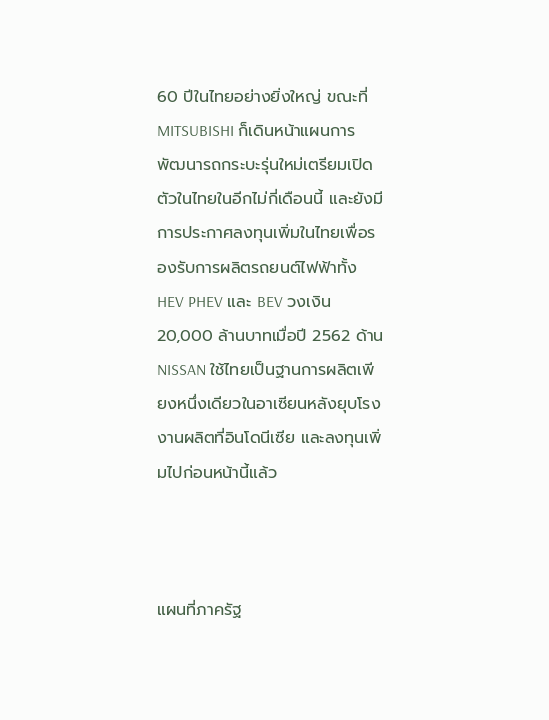60 ปีในไทยอย่างยิ่งใหญ่ ขณะที่ MITSUBISHI ก็เดินหน้าแผนการพัฒนารถกระบะรุ่นใหม่เตรียมเปิดตัวในไทยในอีกไม่กี่เดือนนี้ และยังมีการประกาศลงทุนเพิ่มในไทยเพื่อรองรับการผลิตรถยนต์ไฟฟ้าทั้ง HEV PHEV และ BEV วงเงิน 20,000 ล้านบาทเมื่อปี 2562 ด้าน NISSAN ใช้ไทยเป็นฐานการผลิตเพียงหนึ่งเดียวในอาเซียนหลังยุบโรงงานผลิตที่อินโดนีเซีย และลงทุนเพิ่มไปก่อนหน้านี้แล้ว



แผนที่ภาครัฐ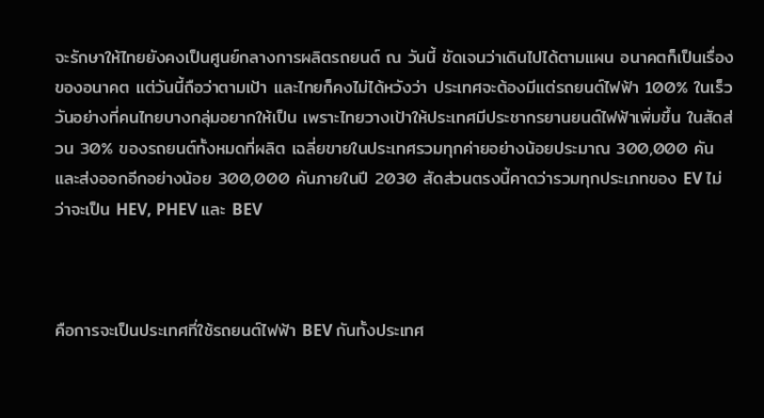จะรักษาให้ไทยยังคงเป็นศูนย์กลางการผลิตรถยนต์ ณ วันนี้ ชัดเจนว่าเดินไปได้ตามแผน อนาคตก็เป็นเรื่องของอนาคต แต่วันนี้ถือว่าตามเป้า และไทยก็คงไม่ได้หวังว่า ประเทศจะต้องมีแต่รถยนต์ไฟฟ้า 100% ในเร็ววันอย่างที่คนไทยบางกลุ่มอยากให้เป็น เพราะไทยวางเป้าให้ประเทศมีประชากรยานยนต์ไฟฟ้าเพิ่มขึ้น ในสัดส่วน 30% ของรถยนต์ทั้งหมดที่ผลิต เฉลี่ยขายในประเทศรวมทุกค่ายอย่างน้อยประมาณ 300,000 คัน และส่งออกอีกอย่างน้อย 300,000 คันภายในปี 2030 สัดส่วนตรงนี้คาดว่ารวมทุกประเภทของ EV ไม่ว่าจะเป็น HEV, PHEV และ BEV



คือการจะเป็นประเทศที่ใช้รถยนต์ไฟฟ้า BEV กันทั้งประเทศ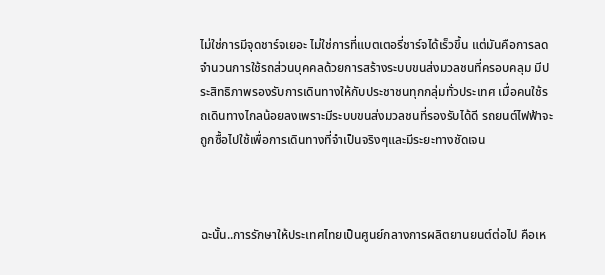ไม่ใช่การมีจุดชาร์จเยอะ ไม่ใช่การที่แบตเตอรี่ชาร์จได้เร็วขึ้น แต่มันคือการลดจำนวนการใช้รถส่วนบุคคลด้วยการสร้างระบบขนส่งมวลชนที่ครอบคลุม มีประสิทธิภาพรองรับการเดินทางให้กับประชาชนทุกกลุ่มทั่วประเทศ เมื่อคนใช้รถเดินทางไกลน้อยลงเพราะมีระบบขนส่งมวลชนที่รองรับได้ดี รถยนต์ไฟฟ้าจะถูกซื้อไปใช้เพื่อการเดินทางที่จำเป็นจริงๆและมีระยะทางชัดเจน



ฉะนั้น..การรักษาให้ประเทศไทยเป็นศูนย์กลางการผลิตยานยนต์ต่อไป คือเห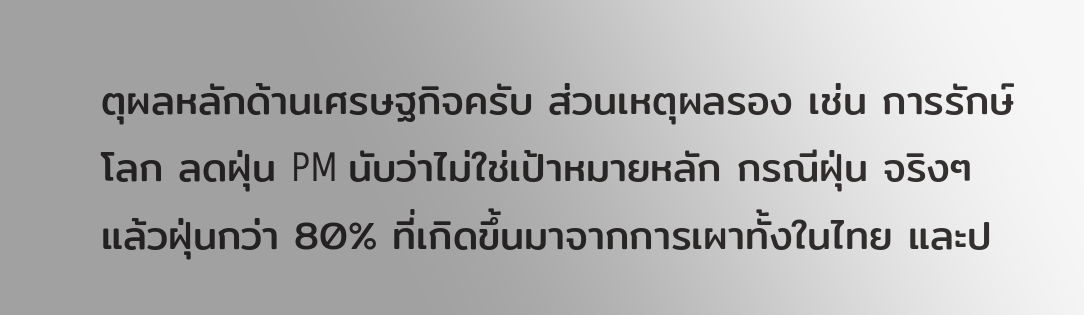ตุผลหลักด้านเศรษฐกิจครับ ส่วนเหตุผลรอง เช่น การรักษ์โลก ลดฝุ่น PM นับว่าไม่ใช่เป้าหมายหลัก กรณีฝุ่น จริงๆแล้วฝุ่นกว่า 80% ที่เกิดขึ้นมาจากการเผาทั้งในไทย และป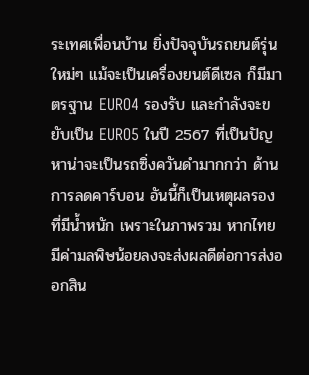ระเทศเพื่อนบ้าน ยิ่งปัจจุบันรถยนต์รุ่นใหม่ๆ แม้จะเป็นเครื่องยนต์ดีเซล ก็มีมาตรฐาน EURO4 รองรับ และกำลังจะขยับเป็น EURO5 ในปี 2567 ที่เป็นปัญหาน่าจะเป็นรถซิ่งควันดำมากกว่า ด้านการลดคาร์บอน อันนี้ก็เป็นเหตุผลรองที่มีน้ำหนัก เพราะในภาพรวม หากไทยมีค่ามลพิษน้อยลงจะส่งผลดีต่อการส่งออกสิน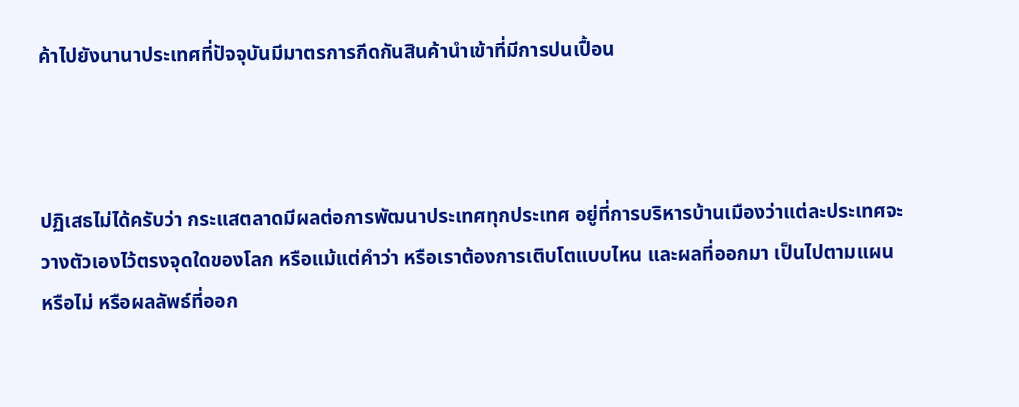ค้าไปยังนานาประเทศที่ปัจจุบันมีมาตรการกีดกันสินค้านำเข้าที่มีการปนเปื้อน



ปฏิเสธไม่ได้ครับว่า กระแสตลาดมีผลต่อการพัฒนาประเทศทุกประเทศ อยู่ที่การบริหารบ้านเมืองว่าแต่ละประเทศจะวางตัวเองไว้ตรงจุดใดของโลก หรือแม้แต่คำว่า หรือเราต้องการเติบโตแบบไหน และผลที่ออกมา เป็นไปตามแผนหรือไม่ หรือผลลัพธ์ที่ออก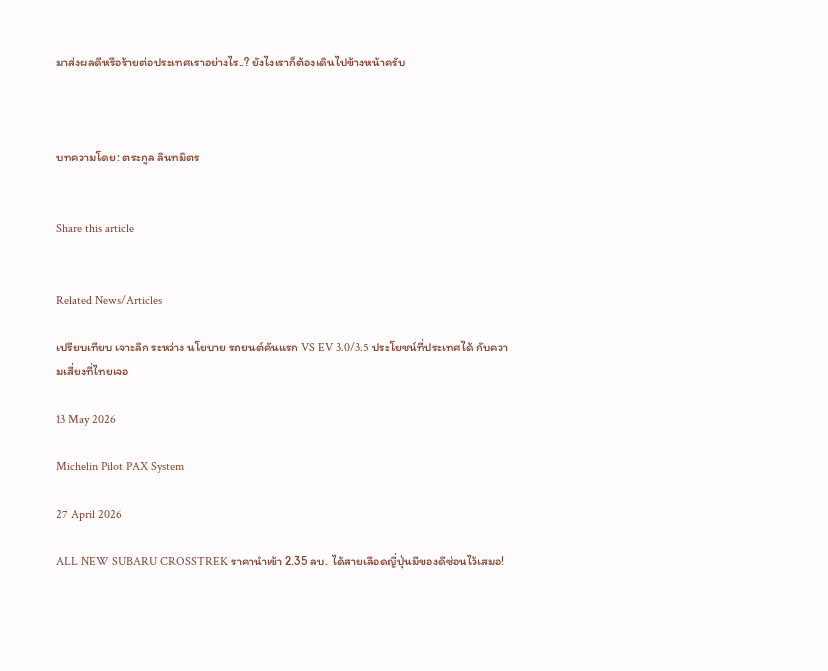มาส่งผลดีหรือร้ายต่อประเทศเราอย่างไร..? ยังไงเราก็ต้องเดินไปข้างหน้าครับ



บทความโดย: ตระกูล ลินทมิตร


Share this article


Related News/Articles

เปรียบเทียบ เจาะลึก ระหว่าง นโยบาย รถยนต์คันแรก VS EV 3.0/3.5 ประโยชน์ที่ประเทศได้ กับความเสี่ยงที่ไทยเจอ

13 May 2026

Michelin Pilot PAX System

27 April 2026

ALL NEW SUBARU CROSSTREK ราคานำเข้า 2.35 ลบ. ได้สายเลือดญี่ปุ่นมีของดีซ่อนไว้เสมอ!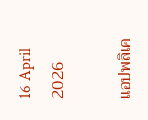16 April 2026

แอปพลิเค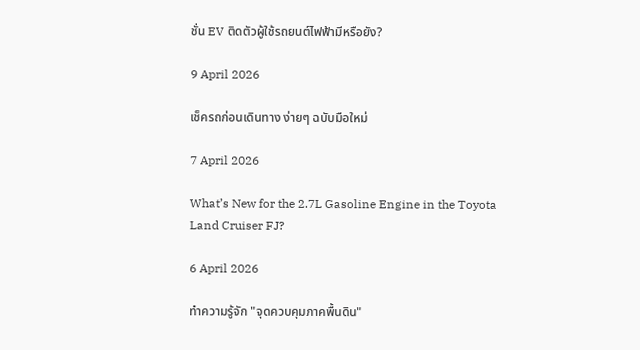ชั่น EV ติดตัวผู้ใช้รถยนต์ไฟฟ้ามีหรือยัง?

9 April 2026

เช็ครถก่อนเดินทาง ง่ายๆ ฉบับมือใหม่

7 April 2026

What’s New for the 2.7L Gasoline Engine in the Toyota Land Cruiser FJ?

6 April 2026

ทำความรู้จัก "จุดควบคุมภาคพื้นดิน"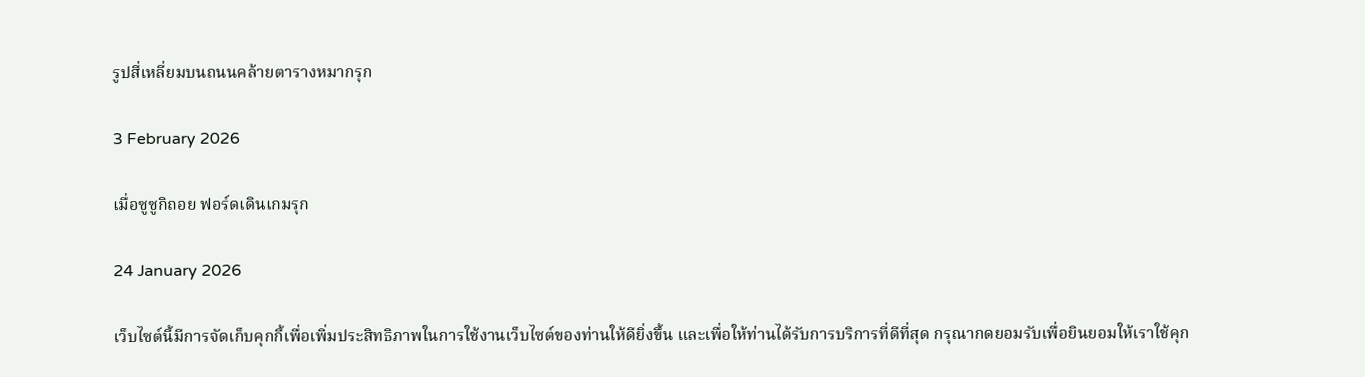รูปสี่เหลี่ยมบนถนนคล้ายตารางหมากรุก

3 February 2026

เมื่อซูซูกิถอย ฟอร์ดเดินเกมรุก

24 January 2026

เว็บไซต์นี้มีการจัดเก็บคุกกี้เพื่อเพิ่มประสิทธิภาพในการใช้งานเว็บไซต์ของท่านให้ดียิ่งขึ้น และเพื่อให้ท่านได้รับการบริการที่ดีที่สุด กรุณากดยอมรับเพื่อยินยอมให้เราใช้คุก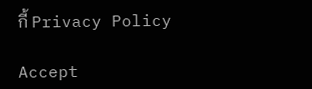กี้ Privacy Policy

Accept